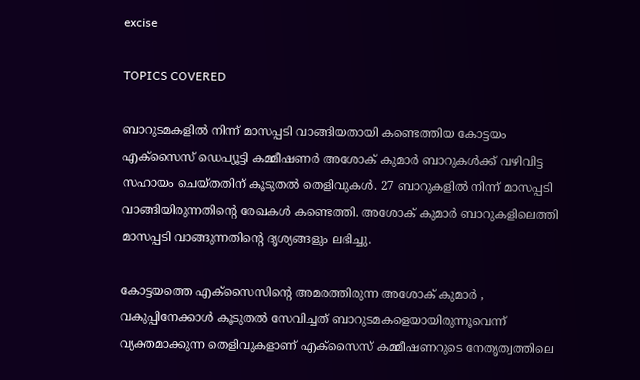excise

TOPICS COVERED

ബാറുടമകളില്‍ നിന്ന് മാസപ്പടി വാങ്ങിയതായി കണ്ടെത്തിയ കോട്ടയം എക്സൈസ് ഡെപ്യൂട്ടി കമ്മീഷണര്‍ അശോക് കുമാര്‍ ബാറുകള്‍ക്ക് വഴിവിട്ട സഹായം ചെയ്തതിന് കൂടുതല്‍ തെളിവുകള്‍. 27 ബാറുകളില്‍ നിന്ന് മാസപ്പടി വാങ്ങിയിരുന്നതിന്‍റെ രേഖകള്‍ കണ്ടെത്തി. അശോക് കുമാര്‍ ബാറുകളിലെത്തി മാസപ്പടി വാങ്ങുന്നതിന്‍റെ ദൃശ്യങ്ങളും ലഭിച്ചു.

കോട്ടയത്തെ എക്സൈസിന്‍റെ അമരത്തിരുന്ന അശോക് കുമാര്‍ , വകുപ്പിനേക്കാള്‍ കൂടുതല്‍ സേവിച്ചത് ബാറുടമകളെയായിരുന്നൂവെന്ന് വ്യക്തമാക്കുന്ന തെളിവുകളാണ് എക്സൈസ് കമ്മീഷണറുടെ നേതൃത്വത്തിലെ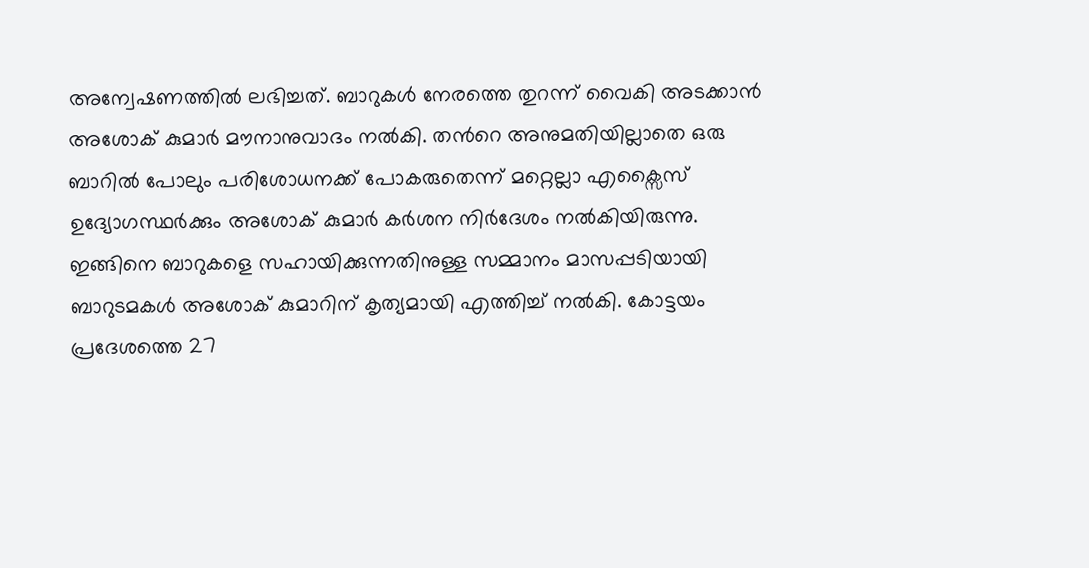അന്വേഷണത്തില്‍ ലഭിച്ചത്. ബാറുകള്‍ നേരത്തെ തുറന്ന് വൈകി അടക്കാന്‍ അശോക് കുമാര്‍ മൗനാനുവാദം നല്‍കി. തന്‍റെ അനുമതിയില്ലാതെ ഒരു ബാറില്‍ പോലും പരിശോധനക്ക് പോകരുതെന്ന് മറ്റെല്ലാ എക്സൈസ് ഉദ്യോഗസ്ഥര്‍ക്കും അശോക് കുമാര്‍ കര്‍ശന നിര്‍ദേശം നല്‍കിയിരുന്നു. ഇങ്ങിനെ ബാറുകളെ സഹായിക്കുന്നതിനുള്ള സമ്മാനം മാസപ്പടിയായി ബാറുടമകള്‍ അശോക് കുമാറിന് കൃത്യമായി എത്തിച്ച് നല്‍കി. കോട്ടയം പ്രദേശത്തെ 27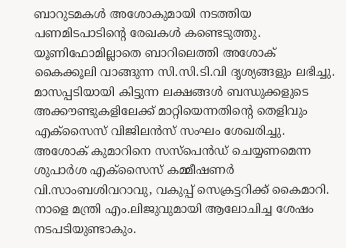ബാറുടമകള്‍ അശോകുമായി നടത്തിയ പണമിടപാടിന്‍റെ രേഖകള്‍ കണ്ടെടുത്തു. യൂണിഫോമില്ലാതെ ബാറിലെത്തി അശോക് കൈക്കൂലി വാങ്ങുന്ന സി.സി.ടി.വി ദൃശ്യങ്ങളും ലഭിച്ചു. മാസപ്പടിയായി കിട്ടുന്ന ലക്ഷങ്ങള്‍ ബന്ധുക്കളുടെ അക്കൗണ്ടുകളിലേക്ക് മാറ്റിയെന്നതിന്‍റെ തെളിവും എക്സൈസ് വിജിലന്‍സ് സംഘം ശേഖരിച്ചു. അശോക് കുമാറിനെ സസ്പെന്‍ഡ് ചെയ്യണമെന്ന ശുപാര്‍ശ എക്സൈസ് കമ്മീഷണര്‍ വി.സാംബശിവറാവു, വകുപ്പ് സെക്രട്ടറിക്ക് കൈമാറി. നാളെ മന്ത്രി എം.ലിജുവുമായി ആലോചിച്ച ശേഷം നടപടിയുണ്ടാകും.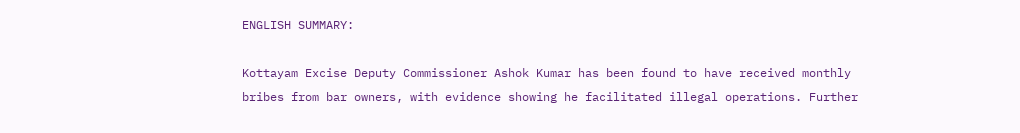ENGLISH SUMMARY:

Kottayam Excise Deputy Commissioner Ashok Kumar has been found to have received monthly bribes from bar owners, with evidence showing he facilitated illegal operations. Further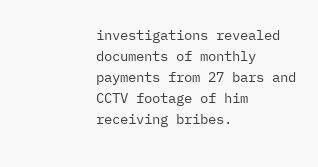investigations revealed documents of monthly payments from 27 bars and CCTV footage of him receiving bribes.